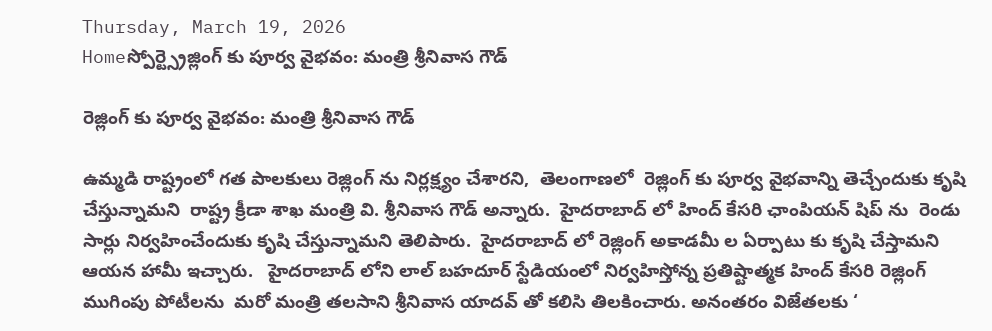Thursday, March 19, 2026
Homeస్పోర్ట్స్రెజ్లింగ్ కు పూర్వ వైభవం: మంత్రి శ్రీనివాస గౌడ్

రెజ్లింగ్ కు పూర్వ వైభవం: మంత్రి శ్రీనివాస గౌడ్

ఉమ్మడి రాష్ట్రంలో గత పాలకులు రెజ్లింగ్ ను నిర్లక్ష్యం చేశారని,  తెలంగాణలో  రెజ్లింగ్ కు పూర్వ వైభవాన్ని తెచ్చేందుకు కృషి చేస్తున్నామని  రాష్ట్ర క్రీడా శాఖ మంత్రి వి. శ్రీనివాస గౌడ్ అన్నారు.  హైదరాబాద్ లో హింద్ కేసరి ఛాంపియన్ షిప్ ను  రెండు సార్లు నిర్వహించేందుకు కృషి చేస్తున్నామని తెలిపారు.  హైదరాబాద్ లో రెజ్లింగ్ అకాడమీ ల ఏర్పాటు కు కృషి చేస్తామని ఆయన హామీ ఇచ్చారు.   హైదరాబాద్ లోని లాల్ బహదూర్ స్టేడియంలో నిర్వహిస్తోన్న ప్రతిష్టాత్మక హింద్ కేసరి రెజ్లింగ్ ముగింపు పోటీలను  మరో మంత్రి తలసాని శ్రీనివాస యాదవ్ తో కలిసి తిలకించారు. అనంతరం విజేతలకు ‘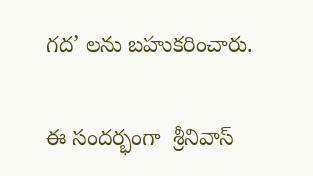గద’ లను బహుకరించారు.

ఈ సందర్భంగా  శ్రీనివాస్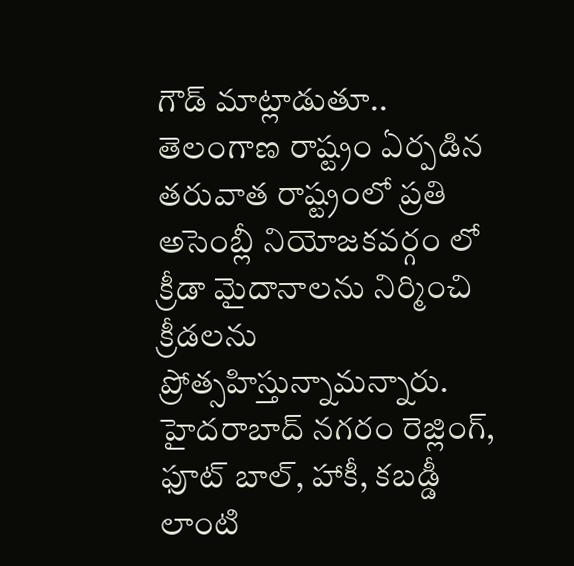గౌడ్ మాట్లాడుతూ.. తెలంగాణ రాష్ట్రం ఏర్పడిన తరువాత రాష్ట్రంలో ప్రతి అసెంబ్లీ నియోజకవర్గం లో క్రీడా మైదానాలను నిర్మించి క్రీడలను ప్రోత్సహిస్తున్నామన్నారు. హైదరాబాద్ నగరం రెజ్లింగ్, ఫూట్ బాల్, హాకీ, కబడ్డీ లాంటి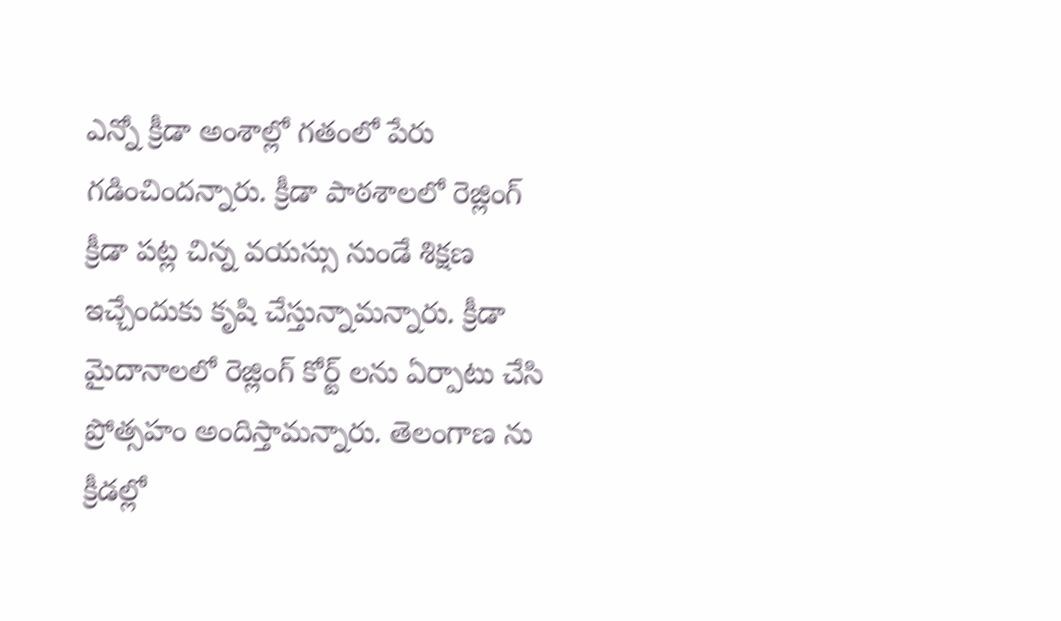ఎన్నో క్రీడా అంశాల్లో గతంలో పేరు గడించిందన్నారు. క్రీడా పాఠశాలలో రెజ్లింగ్ క్రీడా పట్ల చిన్న వయస్సు నుండే శిక్షణ ఇచ్చేందుకు కృషి చేస్తున్నామన్నారు. క్రీడా మైదానాలలో రెజ్లింగ్ కోర్ట్ లను ఏర్పాటు చేసి ప్రోత్సహం అందిస్తామన్నారు. తెలంగాణ ను క్రీడల్లో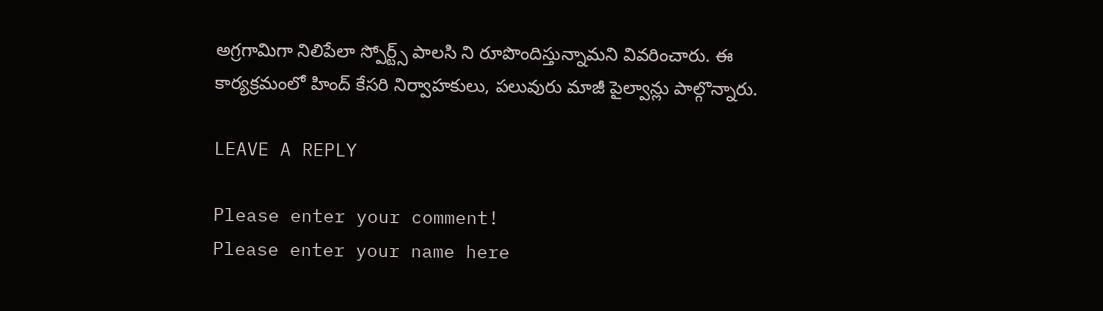అగ్రగామిగా నిలిపేలా స్పోర్ట్స్ పాలసి ని రూపొందిస్తున్నామని వివరించారు. ఈ కార్యక్రమంలో హింద్ కేసరి నిర్వాహకులు, పలువురు మాజీ పైల్వాన్లు పాల్గొన్నారు.

LEAVE A REPLY

Please enter your comment!
Please enter your name here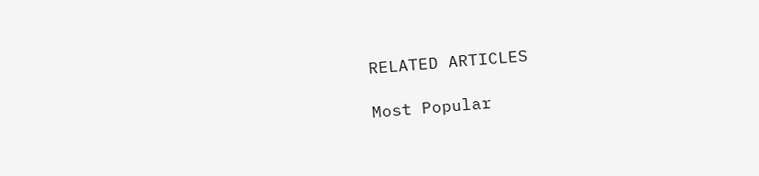RELATED ARTICLES

Most Popular